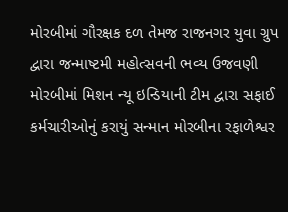મોરબીમાં ગૌરક્ષક દળ તેમજ રાજનગર યુવા ગ્રુપ દ્વારા જન્માષ્ટમી મહોત્સવની ભવ્ય ઉજવણી મોરબીમાં મિશન ન્યૂ ઇન્ડિયાની ટીમ દ્વારા સફાઈ કર્મચારીઓનું કરાયું સન્માન મોરબીના રફાળેશ્વર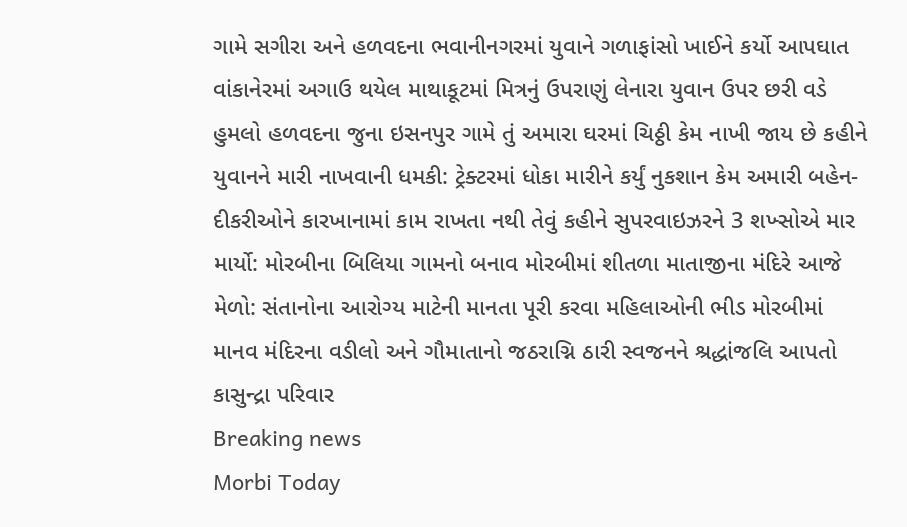ગામે સગીરા અને હળવદના ભવાનીનગરમાં યુવાને ગળાફાંસો ખાઈને કર્યો આપઘાત વાંકાનેરમાં અગાઉ થયેલ માથાકૂટમાં મિત્રનું ઉપરાણું લેનારા યુવાન ઉપર છરી વડે હુમલો હળવદના જુના ઇસનપુર ગામે તું અમારા ઘરમાં ચિઠ્ઠી કેમ નાખી જાય છે કહીને યુવાનને મારી નાખવાની ધમકી: ટ્રેક્ટરમાં ધોકા મારીને કર્યું નુકશાન કેમ અમારી બહેન-દીકરીઓને કારખાનામાં કામ રાખતા નથી તેવું કહીને સુપરવાઇઝરને 3 શખ્સોએ માર માર્યો: મોરબીના બિલિયા ગામનો બનાવ મોરબીમાં શીતળા માતાજીના મંદિરે આજે મેળો: સંતાનોના આરોગ્ય માટેની માનતા પૂરી કરવા મહિલાઓની ભીડ મોરબીમાં માનવ મંદિરના વડીલો અને ગૌમાતાનો જઠરાગ્નિ ઠારી સ્વજનને શ્રદ્ધાંજલિ આપતો કાસુન્દ્રા પરિવાર
Breaking news
Morbi Today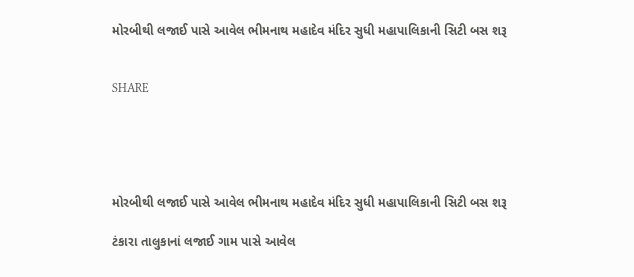મોરબીથી લજાઈ પાસે આવેલ ભીમનાથ મહાદેવ મંદિર સુધી મહાપાલિકાની સિટી બસ શરૂ


SHARE





મોરબીથી લજાઈ પાસે આવેલ ભીમનાથ મહાદેવ મંદિર સુધી મહાપાલિકાની સિટી બસ શરૂ

ટંકારા તાલુકાનાં લજાઈ ગામ પાસે આવેલ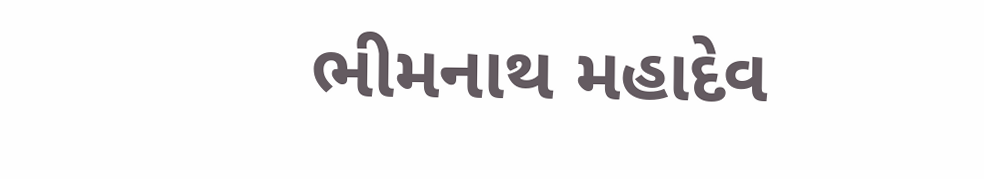ભીમનાથ મહાદેવ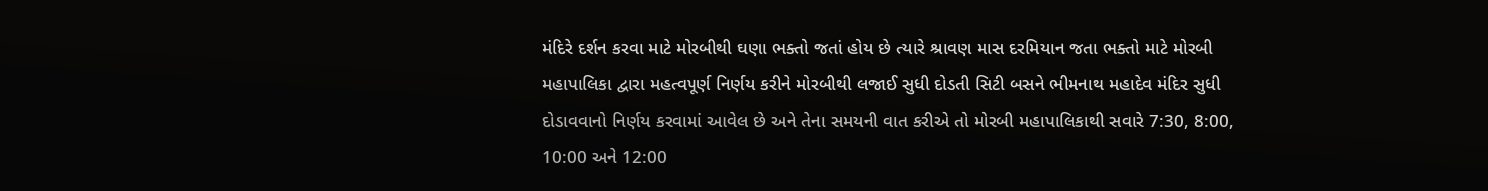મંદિરે દર્શન કરવા માટે મોરબીથી ઘણા ભક્તો જતાં હોય છે ત્યારે શ્રાવણ માસ દરમિયાન જતા ભક્તો માટે મોરબી મહાપાલિકા દ્વારા મહત્વપૂર્ણ નિર્ણય કરીને મોરબીથી લજાઈ સુધી દોડતી સિટી બસને ભીમનાથ મહાદેવ મંદિર સુધી દોડાવવાનો નિર્ણય કરવામાં આવેલ છે અને તેના સમયની વાત કરીએ તો મોરબી મહાપાલિકાથી સવારે 7:30, 8:00, 10:00 અને 12:00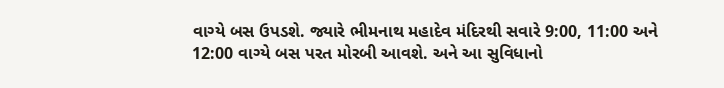વાગ્યે બસ ઉપડશે. જ્યારે ભીમનાથ મહાદેવ મંદિરથી સવારે 9:00, 11:00 અને 12:00 વાગ્યે બસ પરત મોરબી આવશે. અને આ સુવિધાનો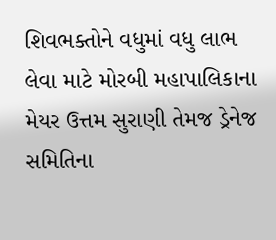શિવભક્તોને વધુમાં વધુ લાભ લેવા માટે મોરબી મહાપાલિકાના મેયર ઉત્તમ સુરાણી તેમજ ડ્રેનેજ સમિતિના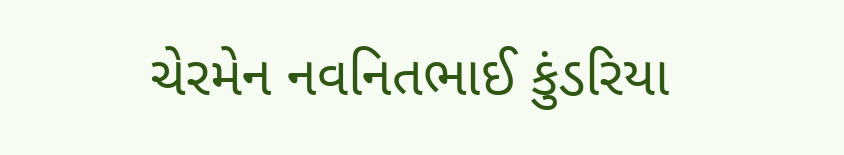ચેરમેન નવનિતભાઈ કુંડરિયા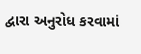દ્વારા અનુરોધ કરવામાં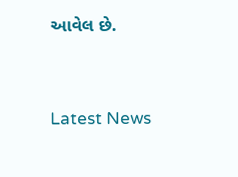આવેલ છે.




Latest News